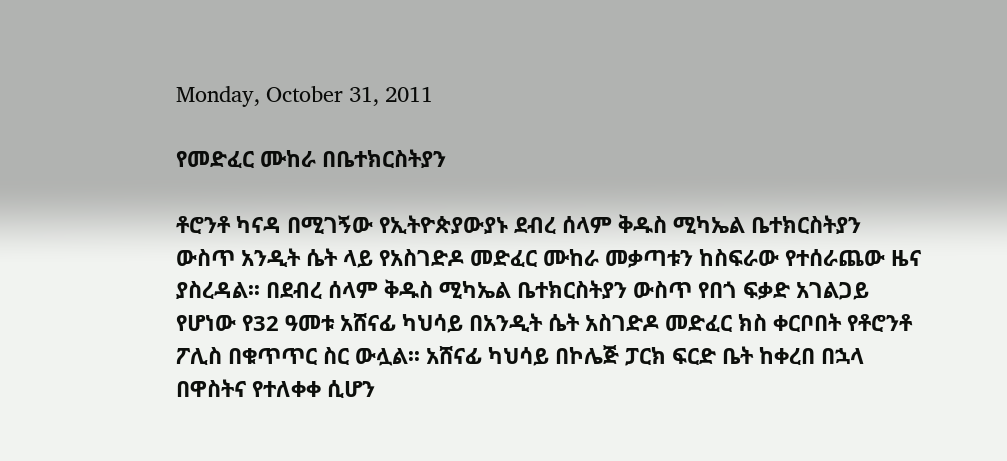Monday, October 31, 2011

የመድፈር ሙከራ በቤተክርስትያን

ቶሮንቶ ካናዳ በሚገኝው የኢትዮጵያውያኑ ደብረ ሰላም ቅዱስ ሚካኤል ቤተክርስትያን ውስጥ አንዲት ሴት ላይ የአስገድዶ መድፈር ሙከራ መቃጣቱን ከስፍራው የተሰራጨው ዜና ያስረዳል፡፡ በደብረ ሰላም ቅዱስ ሚካኤል ቤተክርስትያን ውስጥ የበጎ ፍቃድ አገልጋይ የሆነው የ32 ዓመቱ አሸናፊ ካህሳይ በአንዲት ሴት አስገድዶ መድፈር ክስ ቀርቦበት የቶሮንቶ ፖሊስ በቁጥጥር ስር ውሏል፡፡ አሸናፊ ካህሳይ በኮሌጅ ፓርክ ፍርድ ቤት ከቀረበ በኋላ በዋስትና የተለቀቀ ሲሆን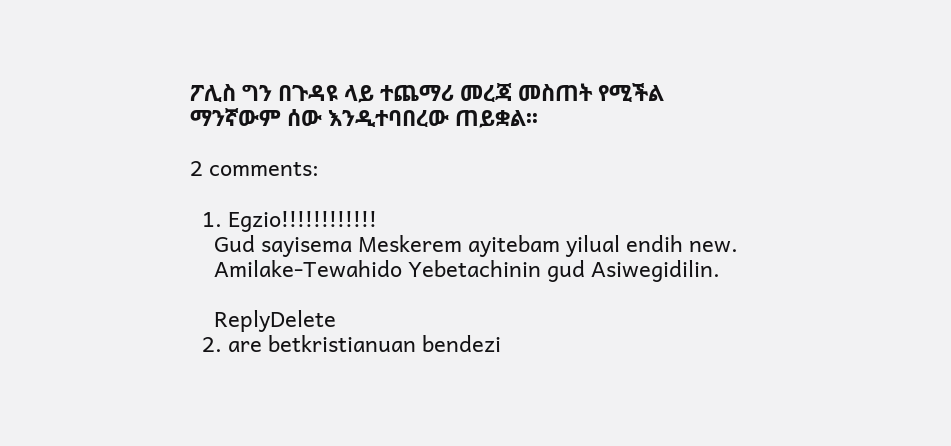ፖሊስ ግን በጉዳዩ ላይ ተጨማሪ መረጃ መስጠት የሚችል ማንኛውም ሰው እንዲተባበረው ጠይቋል፡፡

2 comments:

  1. Egzio!!!!!!!!!!!!
    Gud sayisema Meskerem ayitebam yilual endih new.
    Amilake-Tewahido Yebetachinin gud Asiwegidilin.

    ReplyDelete
  2. are betkristianuan bendezi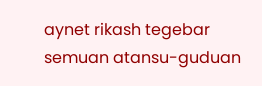aynet rikash tegebar semuan atansu-guduan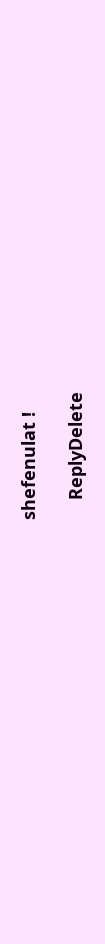shefenulat !

    ReplyDelete